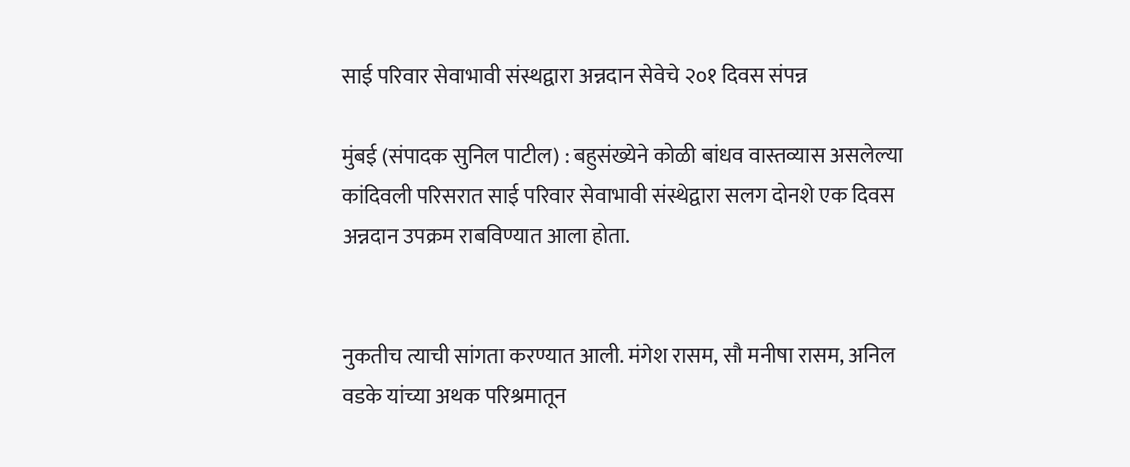साई परिवार सेवाभावी संस्थद्वारा अन्नदान सेवेचे २०१ दिवस संपन्न

मुंबई (संपादक सुनिल पाटील) : बहुसंख्येने कोळी बांधव वास्तव्यास असलेल्या कांदिवली परिसरात साई परिवार सेवाभावी संस्थेद्वारा सलग दोनशे एक दिवस अन्नदान उपक्रम राबविण्यात आला होता.


नुकतीच त्याची सांगता करण्यात आली. मंगेश रासम, सौ मनीषा रासम, अनिल वडके यांच्या अथक परिश्रमातून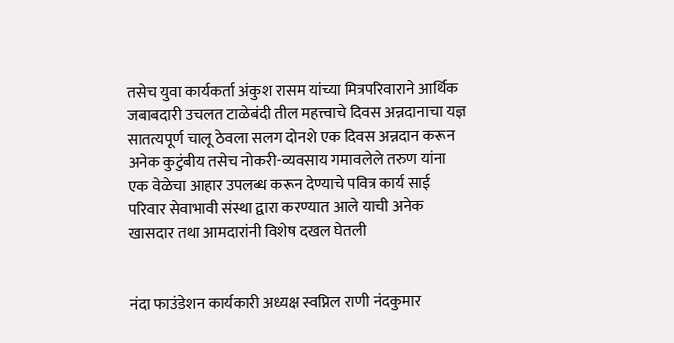तसेच युवा कार्यकर्ता अंकुश रासम यांच्या मित्रपरिवाराने आर्थिक जबाबदारी उचलत टाळेबंदी तील महत्त्वाचे दिवस अन्नदानाचा यज्ञ सातत्यपूर्ण चालू ठेवला सलग दोनशे एक दिवस अन्नदान करून अनेक कुटुंबीय तसेच नोकरी-व्यवसाय गमावलेले तरुण यांना एक वेळेचा आहार उपलब्ध करून देण्याचे पवित्र कार्य साई परिवार सेवाभावी संस्था द्वारा करण्यात आले याची अनेक खासदार तथा आमदारांनी विशेष दखल घेतली


नंदा फाउंडेशन कार्यकारी अध्यक्ष स्वप्निल राणी नंदकुमार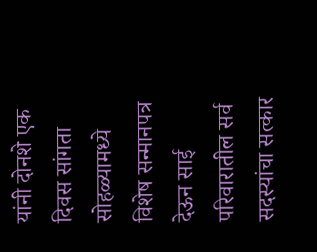यांनी दोनशे एक दिवस सांगता सोहळ्यामध्ये विशेष सन्मानपत्र देऊन साई परिवारातील सर्व सदस्यांचा सत्कार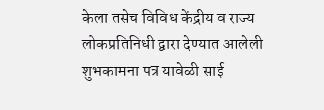केला तसेच विविध केंद्रीय व राज्य लोकप्रतिनिधी द्वारा देण्यात आलेली शुभकामना पत्र यावेळी साई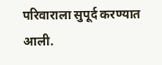परिवाराला सुपूर्द करण्यात आली.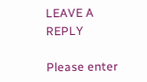LEAVE A REPLY

Please enter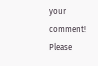your comment!
Please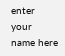enter your name here